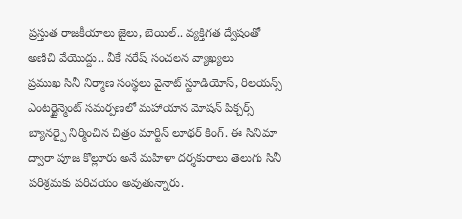ప్రస్తుత రాజకీయాలు జైలు, బెయిల్.. వ్యక్తిగత ద్వేషంతో అణిచి వేయొద్దు.. వీకే నరేష్ సంచలన వ్యాఖ్యలు
ప్రముఖ సినీ నిర్మాణ సంస్థలు వైనాట్ స్టూడియోస్, రిలయన్స్ ఎంటర్టైన్మెంట్ సమర్పణలో మహాయాన మోషన్ పిక్చర్స్ బ్యానర్పై నిర్మించిన చిత్రం మార్టిన్ లూథర్ కింగ్. ఈ సినిమా ద్వారా పూజ కొల్లూరు అనే మహిళా దర్శకురాలు తెలుగు సినీ పరిశ్రమకు పరిచయం అవుతున్నారు.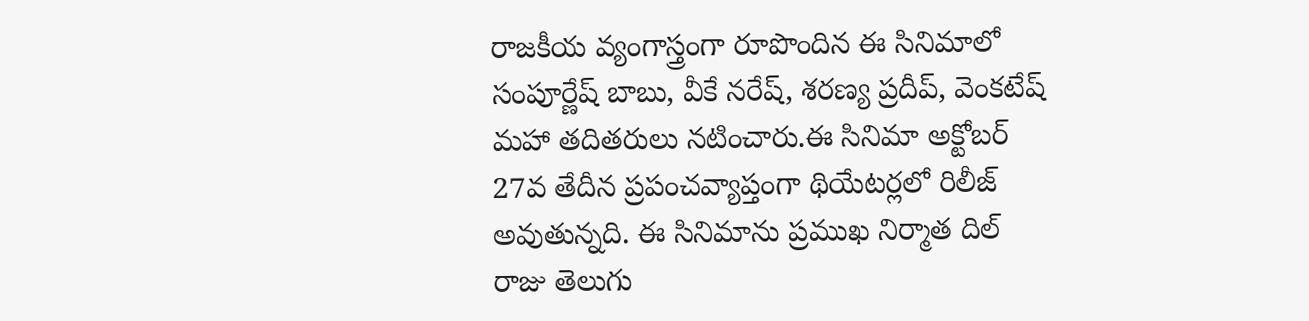రాజకీయ వ్యంగాస్త్రంగా రూపొందిన ఈ సినిమాలో సంపూర్ణేష్ బాబు, వీకే నరేష్, శరణ్య ప్రదీప్, వెంకటేష్ మహా తదితరులు నటించారు.ఈ సినిమా అక్టోబర్ 27వ తేదీన ప్రపంచవ్యాప్తంగా థియేటర్లలో రిలీజ్ అవుతున్నది. ఈ సినిమాను ప్రముఖ నిర్మాత దిల్ రాజు తెలుగు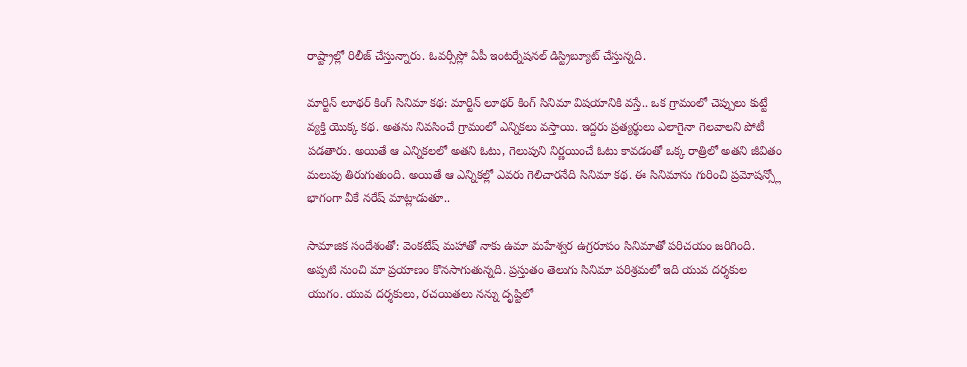రాష్ట్రాల్లో రిలీజ్ చేస్తున్నారు. ఓవర్సీస్లో ఏపీ ఇంటర్నేషనల్ డిస్ట్రిబ్యూట్ చేస్తున్నది.

మార్టిన్ లూథర్ కింగ్ సినిమా కథ: మార్టిన్ లూథర్ కింగ్ సినిమా విషయానికి వస్తే.. ఒక గ్రామంలో చెప్పులు కుట్టే వ్యక్తి యొక్క కథ. అతను నివసించే గ్రామంలో ఎన్నికలు వస్తాయి. ఇద్దరు ప్రత్యర్థులు ఎలాగైనా గెలవాలని పోటీ పడతారు. అయితే ఆ ఎన్నికలలో అతని ఓటు, గెలుపుని నిర్ణయించే ఓటు కావడంతో ఒక్క రాత్రిలో అతని జీవితం మలుపు తిరుగుతుంది. అయితే ఆ ఎన్నికల్లో ఎవరు గెలిచారనేది సినిమా కథ. ఈ సినిమాను గురించి ప్రమోషన్స్లో భాగంగా వీకే నరేష్ మాట్లాడుతూ..

సామాజిక సందేశంతో: వెంకటేష్ మహాతో నాకు ఉమా మహేశ్వర ఉగ్రరూపం సినిమాతో పరిచయం జరిగింది. అప్పటి నుంచి మా ప్రయాణం కొనసాగుతున్నది. ప్రస్తుతం తెలుగు సినిమా పరిశ్రమలో ఇది యువ దర్శకుల యుగం. యువ దర్శకులు, రచయితలు నన్ను దృష్టిలో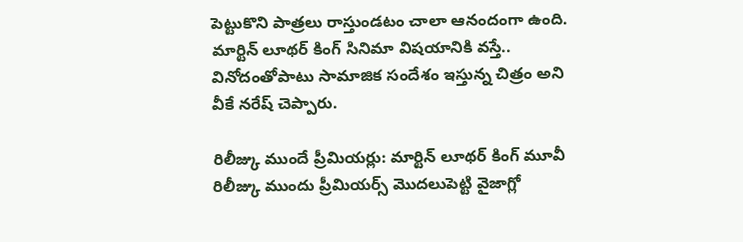పెట్టుకొని పాత్రలు రాస్తుండటం చాలా ఆనందంగా ఉంది. మార్టిన్ లూథర్ కింగ్ సినిమా విషయానికి వస్తే.. వినోదంతోపాటు సామాజిక సందేశం ఇస్తున్న చిత్రం అని వీకే నరేష్ చెప్పారు.

రిలీజ్కు ముందే ప్రీమియర్లు: మార్టిన్ లూథర్ కింగ్ మూవీ రిలీజ్కు ముందు ప్రీమియర్స్ మొదలుపెట్టి వైజాగ్లో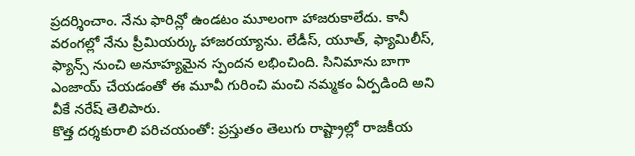ప్రదర్శించాం. నేను ఫారిన్లో ఉండటం మూలంగా హాజరుకాలేదు. కానీ వరంగల్లో నేను ప్రీమియర్కు హాజరయ్యాను. లేడీస్, యూత్, ఫ్యామిలీస్, ఫ్యాన్స్ నుంచి అనూహ్యమైన స్పందన లభించింది. సినిమాను బాగా ఎంజాయ్ చేయడంతో ఈ మూవీ గురించి మంచి నమ్మకం ఏర్పడింది అని వీకే నరేష్ తెలిపారు.
కొత్త దర్శకురాలి పరిచయంతో: ప్రస్తుతం తెలుగు రాష్ట్రాల్లో రాజకీయ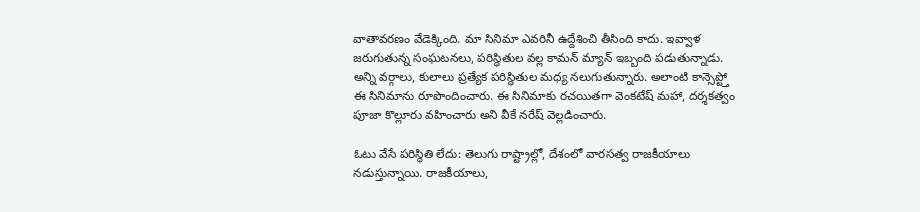వాతావరణం వేడెక్కింది. మా సినిమా ఎవరినీ ఉద్దేశించి తీసింది కాదు. ఇవ్వాళ జరుగుతున్న సంఘటనలు, పరిస్థితుల వల్ల కామన్ మ్యాన్ ఇబ్బంది పడుతున్నాడు. అన్ని వర్గాలు, కులాలు ప్రత్యేక పరిస్థితుల మధ్య నలుగుతున్నారు. అలాంటి కాన్సెప్ట్తో ఈ సినిమాను రూపొందించారు. ఈ సినిమాకు రచయితగా వెంకటేష్ మహా, దర్శకత్వం పూజా కొల్లూరు వహించారు అని వీకే నరేష్ వెల్లడించారు.

ఓటు వేసే పరిస్థితి లేదు: తెలుగు రాష్ట్రాల్లో, దేశంలో వారసత్వ రాజకీయాలు నడుస్తున్నాయి. రాజకీయాలు,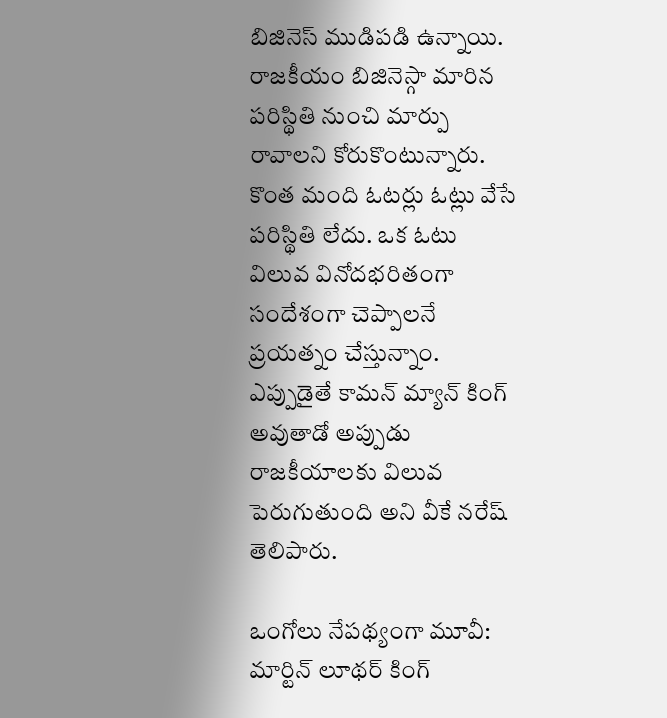బిజినెస్ ముడిపడి ఉన్నాయి. రాజకీయం బిజినెస్గా మారిన పరిస్థితి నుంచి మార్పు రావాలని కోరుకొంటున్నారు. కొంత మంది ఓటర్లు ఓట్లు వేసే పరిస్థితి లేదు. ఒక ఓటు విలువ వినోదభరితంగా సందేశంగా చెప్పాలనే ప్రయత్నం చేస్తున్నాం. ఎప్పుడైతే కామన్ మ్యాన్ కింగ్ అవుతాడో అప్పుడు రాజకీయాలకు విలువ పెరుగుతుంది అని వీకే నరేష్ తెలిపారు.

ఒంగోలు నేపథ్యంగా మూవీ: మార్టిన్ లూథర్ కింగ్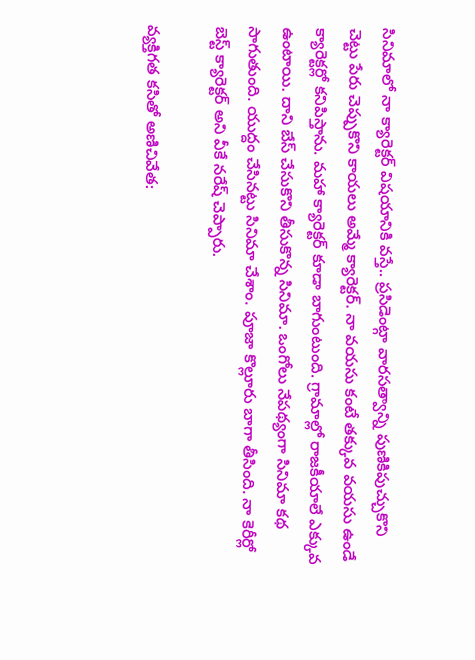సినిమాలో నా క్యారెక్టర్ విషయానికి వస్తే.. ప్రసిడెంట్గా వారసత్వాన్ని పుణికిపుచ్చుకొని చెట్టు పేరు చెప్పుకొని కాయలు అమ్మే క్యారెక్టర్. నా వయసు కంటే తక్కువ వయసు ఉండే క్యారెక్టర్లో కనిపిస్తాను. మహా క్యారెక్టర్ కూడా బాగుంటుంది. గ్రామాల్లో రాజకీయాలే ఎక్కువ ఉంటాయి. దాని బేస్ చేసుకొని తీసుకొన్న సినిమా. ఒంగోలు నేపథ్యంగా సినిమా కథ సాగుతుంది. యుద్దం చేసినట్టు సినిమా చేశాం. పూజా కొల్లూరు బాగా తీసింది. నా కెరీర్లో బెస్ట్ క్యారెక్టర్ అని వీకే నరేష్ చెప్పారు.

వ్యక్తిగత కసితో అణిచివేత: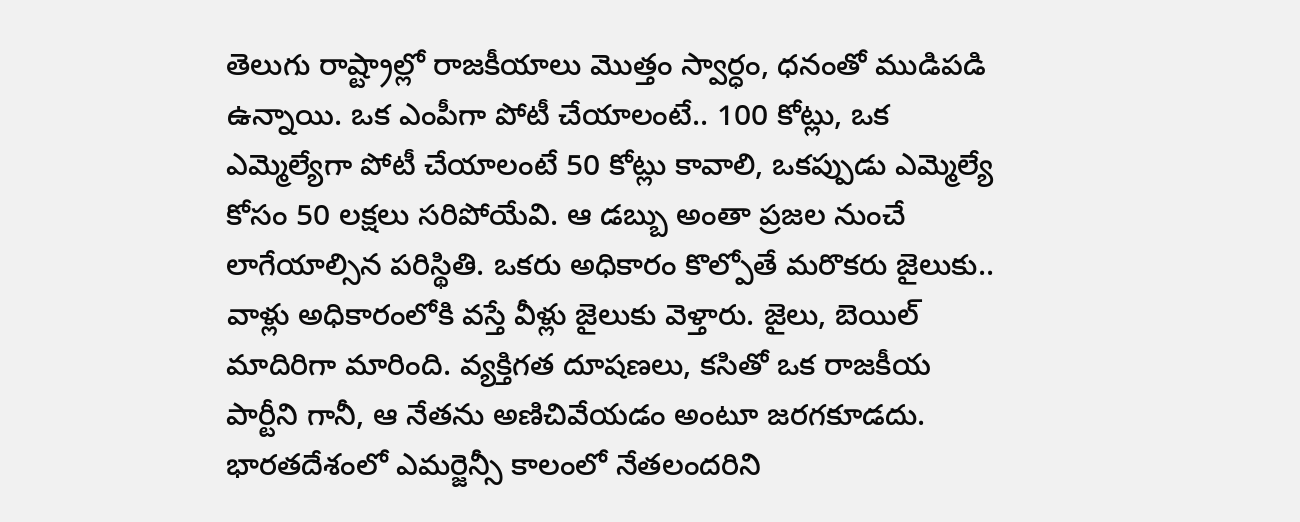తెలుగు రాష్ట్రాల్లో రాజకీయాలు మొత్తం స్వార్ధం, ధనంతో ముడిపడి ఉన్నాయి. ఒక ఎంపీగా పోటీ చేయాలంటే.. 100 కోట్లు, ఒక ఎమ్మెల్యేగా పోటీ చేయాలంటే 50 కోట్లు కావాలి, ఒకప్పుడు ఎమ్మెల్యే కోసం 50 లక్షలు సరిపోయేవి. ఆ డబ్బు అంతా ప్రజల నుంచే లాగేయాల్సిన పరిస్థితి. ఒకరు అధికారం కొల్పోతే మరొకరు జైలుకు.. వాళ్లు అధికారంలోకి వస్తే వీళ్లు జైలుకు వెళ్తారు. జైలు, బెయిల్ మాదిరిగా మారింది. వ్యక్తిగత దూషణలు, కసితో ఒక రాజకీయ పార్టీని గానీ, ఆ నేతను అణిచివేయడం అంటూ జరగకూడదు. భారతదేశంలో ఎమర్జెన్సీ కాలంలో నేతలందరిని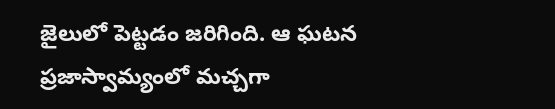జైలులో పెట్టడం జరిగింది. ఆ ఘటన ప్రజాస్వామ్యంలో మచ్చగా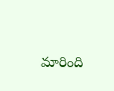మారింది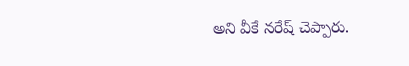అని వీకే నరేష్ చెప్పారు.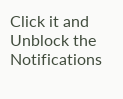Click it and Unblock the Notifications